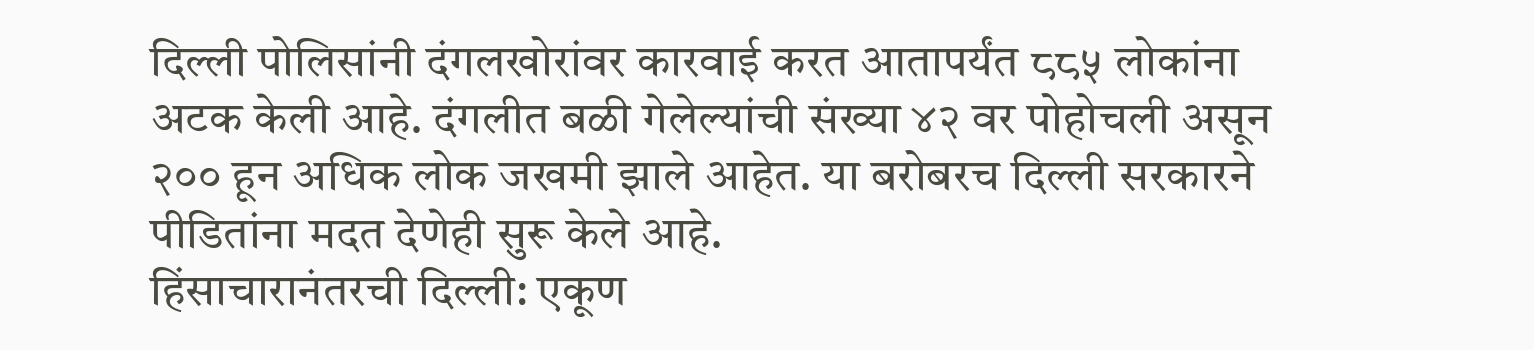दिल्ली पोलिसांनी दंगलखोरांवर कारवाई करत आतापर्यंत ८८५ लोकांना अटक केली आहे. दंगलीत बळी गेलेल्यांची संख्या ४२ वर पोहोचली असून २०० हून अधिक लोक जखमी झाले आहेत. या बरोबरच दिल्ली सरकारने पीडितांना मदत देणेही सुरू केले आहे.
हिंसाचारानंतरची दिल्ली: एकूण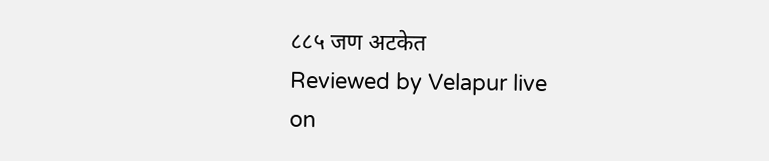८८५ जण अटकेत
Reviewed by Velapur live
on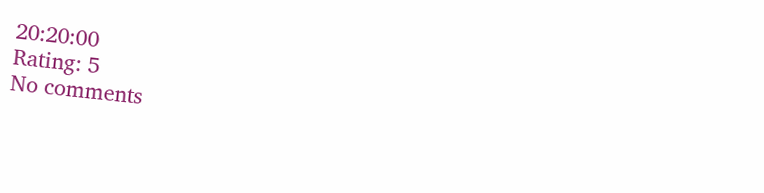20:20:00
Rating: 5
No comments